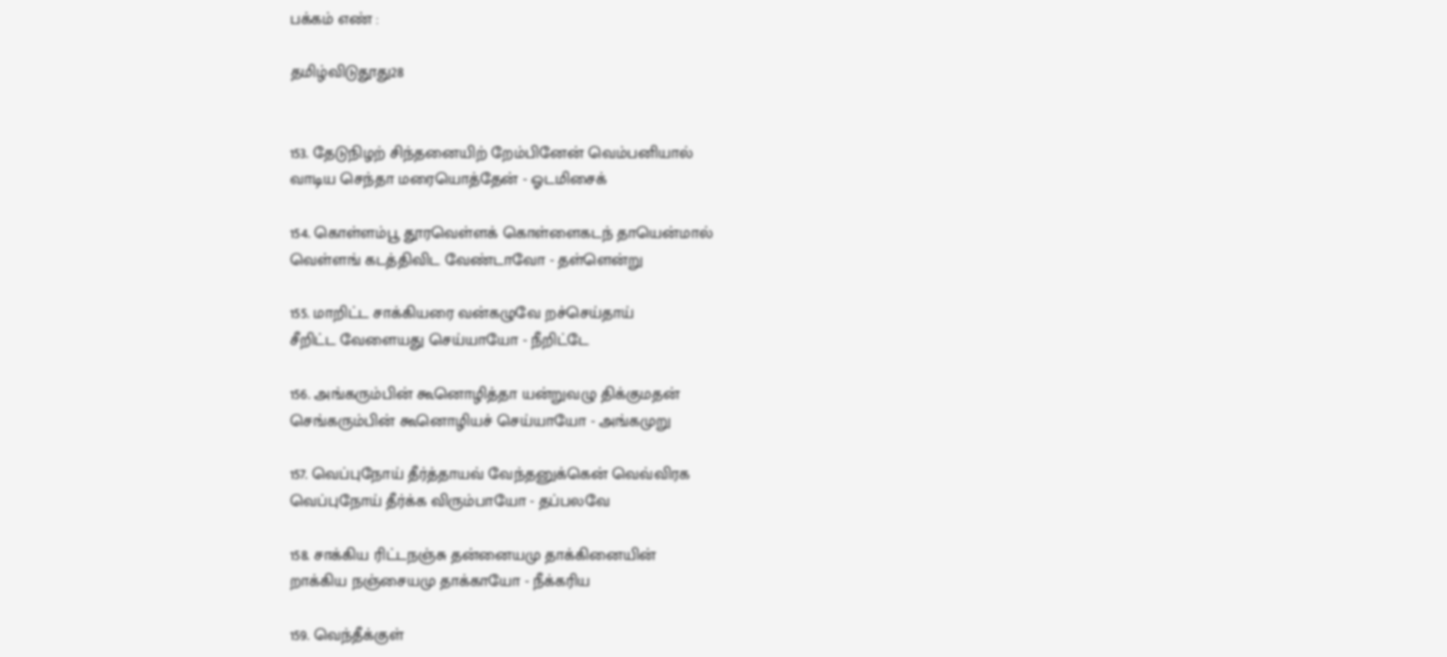பக்கம் எண் :

தமிழ்விடுதூது28


153. தேடுநிழற் சிந்தனையிற் றேம்பினேன் வெம்பனியால்
வாடிய செந்தா மரையொத்தேன் - ஓடமிசைக்

154. கொள்ளம்பூ தூரவெள்ளக் கொள்ளைகடந் தாயென்மால்
வெள்ளங் கடத்திவிட வேண்டாவோ - தள்ளென்று

155. மாறிட்ட சாக்கியரை வன்கழுவே றச்செய்தாய்
சீறிட்ட வேளையது செய்யாயோ - நீறிட்டே

156. அங்கரும்பின் கூனொழித்தா யன்றுவழு திக்குமதன்
செங்கரும்பின் கூனொழியச் செய்யாயோ - அங்கமுறு

157. வெப்புநோய் தீர்த்தாயவ் வேந்தனுக்கென் வெவ்விரக
வெப்புநோய் தீர்க்க விரும்பாயோ - தப்பலவே

158. சாக்கிய ரிட்டநஞ்சு தன்னையமு தாக்கினையின்
றாக்கிய நஞ்சையமு தாக்காயோ - நீக்கரிய

159. வெந்தீக்குள்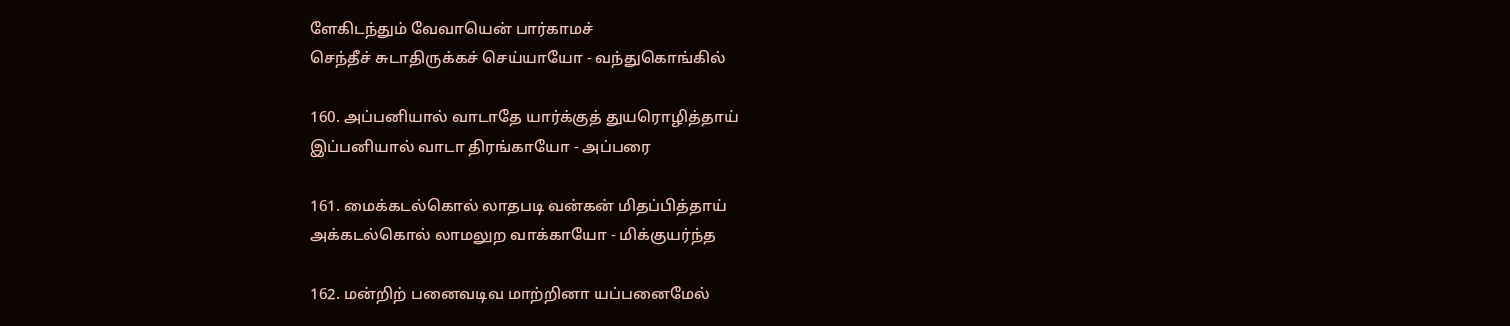ளேகிடந்தும் வேவாயென் பார்காமச்
செந்தீச் சுடாதிருக்கச் செய்யாயோ - வந்துகொங்கில்

160. அப்பனியால் வாடாதே யார்க்குத் துயரொழித்தாய்
இப்பனியால் வாடா திரங்காயோ - அப்பரை

161. மைக்கடல்கொல் லாதபடி வன்கன் மிதப்பித்தாய்
அக்கடல்கொல் லாமலுற வாக்காயோ - மிக்குயர்ந்த

162. மன்றிற் பனைவடிவ மாற்றினா யப்பனைமேல்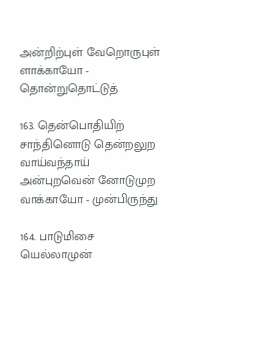அன்றிற்புள் வேறொருபுள் ளாக்காயோ - தொன்றுதொட்டுத்

163. தென்பொதியிற் சாந்தினொடு தென்றலுற வாய்வந்தாய்
அன்புறவென் னோடுமுற வாக்காயோ - முன்பிருந்து

164. பாடுமிசை யெல்லாமுன்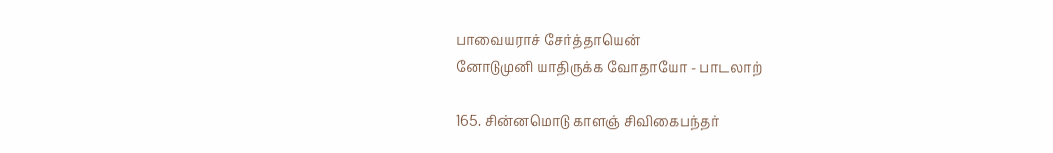பாவையராச் சேர்த்தாயென்
னோடுமுனி யாதிருக்க வோதாயோ - பாடலாற்

165. சின்னமொடு காளஞ் சிவிகைபந்தர்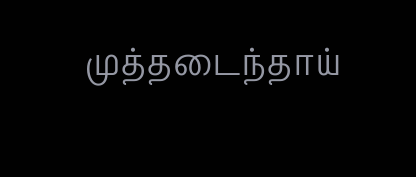முத்தடைந்தாய்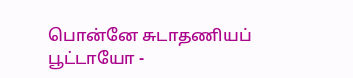பொன்னே சுடாதணியப் பூட்டாயோ -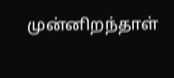முன்னிறந்தாள்